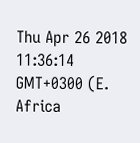Thu Apr 26 2018 11:36:14 GMT+0300 (E. Africa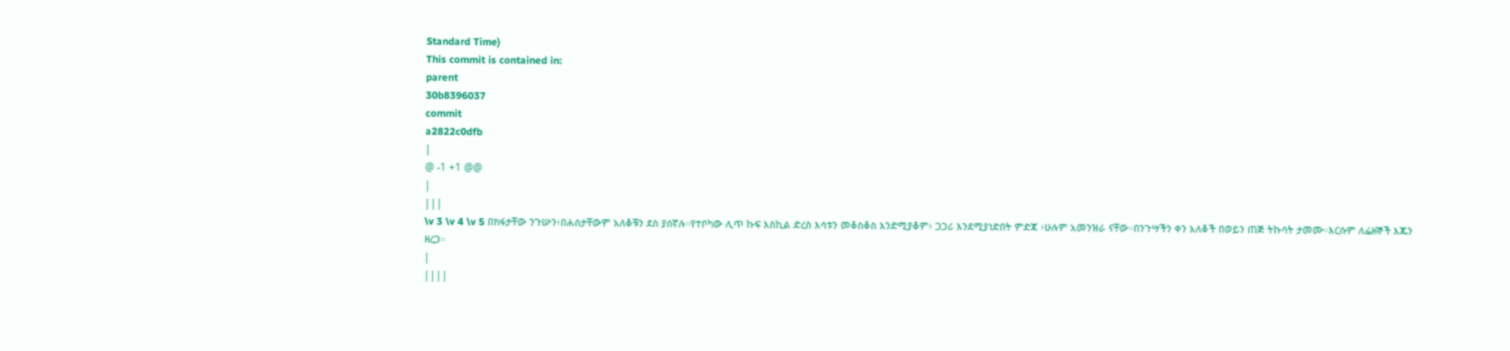Standard Time)
This commit is contained in:
parent
30b8396037
commit
a2822c0dfb
|
@ -1 +1 @@
|
|||
\v 3 \v 4 \v 5 በክፋታቸው ንጉሡን፥በሐሰታቸውም አለቆቹን ደስ ያሰኛሉ።የተቦካው ሊጥ ኩፍ እስኪል ድረስ እሳቱን መቆስቆስ እንድሚያቆም፥ ጋጋሪ እንደሚያነድበት ምድጃ ፥ሁሉም አመንዝራ ናቸው።በንጉሣችን ቀን አለቆች በወይን ጠጅ ትኩሳት ታመሙ።እርሱም ለፌዘኞች እጁን ዘረጋ።
|
||||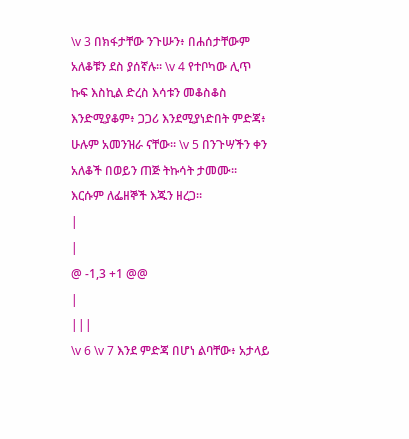\v 3 በክፋታቸው ንጉሡን፥ በሐሰታቸውም አለቆቹን ደስ ያሰኛሉ። \v 4 የተቦካው ሊጥ ኩፍ እስኪል ድረስ እሳቱን መቆስቆስ እንድሚያቆም፥ ጋጋሪ እንደሚያነድበት ምድጃ፥ ሁሉም አመንዝራ ናቸው። \v 5 በንጉሣችን ቀን አለቆች በወይን ጠጅ ትኩሳት ታመሙ። እርሱም ለፌዘኞች እጁን ዘረጋ።
|
|
@ -1,3 +1 @@
|
|||
\v 6 \v 7 እንደ ምድጃ በሆነ ልባቸው፥ አታላይ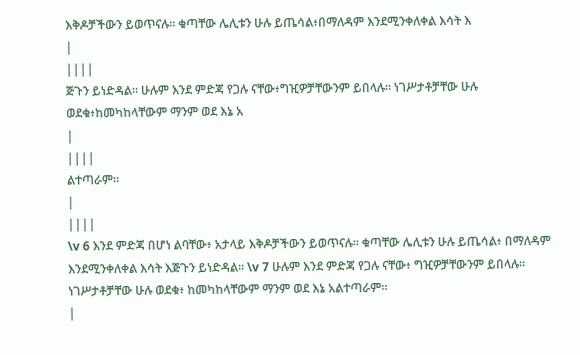እቅዶቻችውን ይወጥናሉ። ቁጣቸው ሌሊቱን ሁሉ ይጤሳል፥በማለዳም እንደሚንቀለቀል እሳት እ
|
||||
ጅጉን ይነድዳል። ሁሉም እንደ ምድጃ የጋሉ ናቸው፥ግዢዎቻቸውንም ይበላሉ። ነገሥታቶቻቸው ሁሉ ወደቁ፥ከመካከላቸውም ማንም ወደ እኔ አ
|
||||
ልተጣራም።
|
||||
\v 6 እንደ ምድጃ በሆነ ልባቸው፥ አታላይ እቅዶቻችውን ይወጥናሉ። ቁጣቸው ሌሊቱን ሁሉ ይጤሳል፥ በማለዳም እንደሚንቀለቀል እሳት እጅጉን ይነድዳል። \v 7 ሁሉም እንደ ምድጃ የጋሉ ናቸው፥ ግዢዎቻቸውንም ይበላሉ። ነገሥታቶቻቸው ሁሉ ወደቁ፥ ከመካከላቸውም ማንም ወደ እኔ አልተጣራም።
|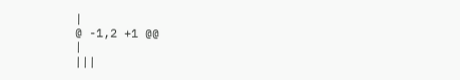|
@ -1,2 +1 @@
|
|||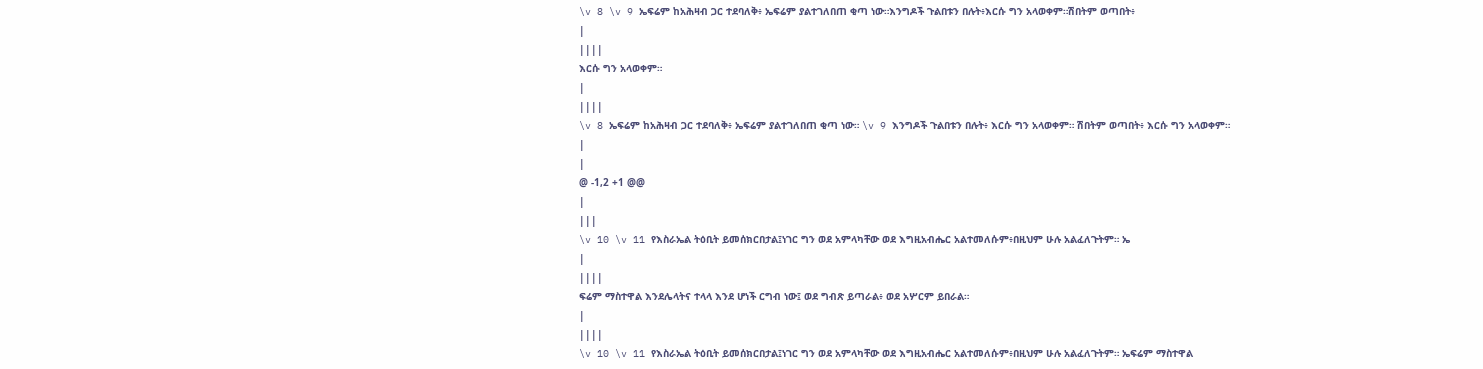\v 8 \v 9 ኤፍሬም ከአሕዛብ ጋር ተደባለቅ፥ ኤፍሬም ያልተገለበጠ ቂጣ ነው።እንግዶች ጉልበቱን በሉት፥እርሱ ግን አላወቀም።ሽበትም ወጣበት፥
|
||||
እርሱ ግን አላወቀም።
|
||||
\v 8 ኤፍሬም ከአሕዛብ ጋር ተደባለቅ፥ ኤፍሬም ያልተገለበጠ ቂጣ ነው። \v 9 እንግዶች ጉልበቱን በሉት፥ እርሱ ግን አላወቀም። ሽበትም ወጣበት፥ እርሱ ግን አላወቀም።
|
|
@ -1,2 +1 @@
|
|||
\v 10 \v 11 የእስራኤል ትዕቢት ይመሰክርበታል፤ነገር ግን ወደ አምላካቸው ወደ እግዚአብሔር አልተመለሱም፥በዚህም ሁሉ አልፈለጉትም። ኤ
|
||||
ፍሬም ማስተዋል እንደሌላትና ተላላ እንደ ሆነች ርግብ ነው፤ ወደ ግብጽ ይጣራል፥ ወደ አሦርም ይበራል።
|
||||
\v 10 \v 11 የእስራኤል ትዕቢት ይመሰክርበታል፤ነገር ግን ወደ አምላካቸው ወደ እግዚአብሔር አልተመለሱም፥በዚህም ሁሉ አልፈለጉትም። ኤፍሬም ማስተዋል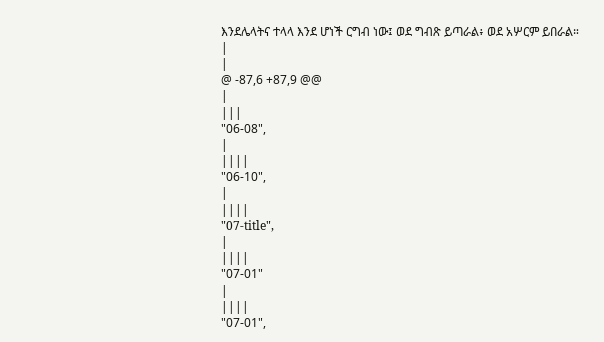እንደሌላትና ተላላ እንደ ሆነች ርግብ ነው፤ ወደ ግብጽ ይጣራል፥ ወደ አሦርም ይበራል።
|
|
@ -87,6 +87,9 @@
|
|||
"06-08",
|
||||
"06-10",
|
||||
"07-title",
|
||||
"07-01"
|
||||
"07-01",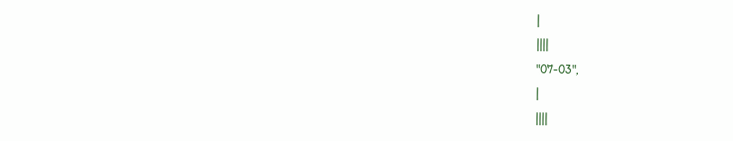|
||||
"07-03",
|
||||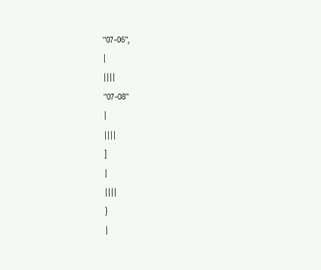"07-06",
|
||||
"07-08"
|
||||
]
|
||||
}
|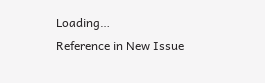Loading…
Reference in New Issue